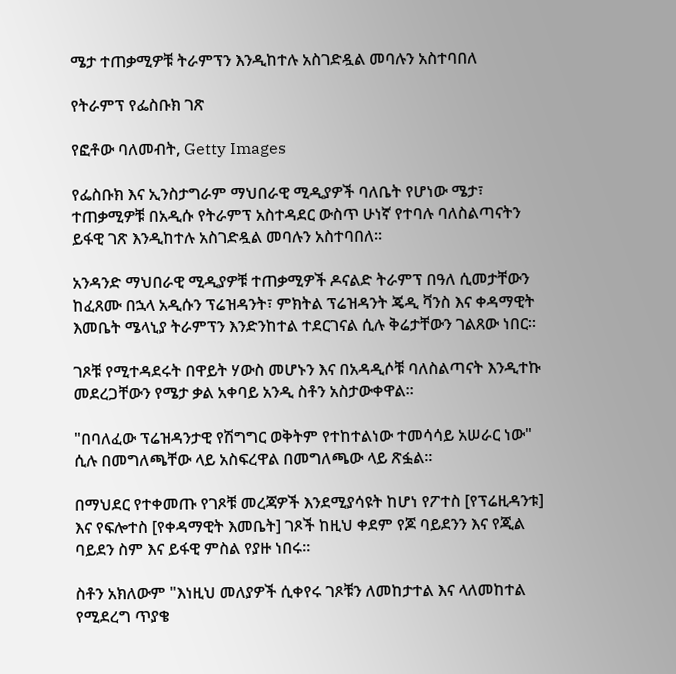ሜታ ተጠቃሚዎቹ ትራምፕን እንዲከተሉ አስገድዷል መባሉን አስተባበለ

የትራምፕ የፌስቡክ ገጽ

የፎቶው ባለመብት, Getty Images

የፌስቡክ እና ኢንስታግራም ማህበራዊ ሚዲያዎች ባለቤት የሆነው ሜታ፣ ተጠቃሚዎቹ በአዲሱ የትራምፕ አስተዳደር ውስጥ ሁነኛ የተባሉ ባለስልጣናትን ይፋዊ ገጽ እንዲከተሉ አስገድዷል መባሉን አስተባበለ።

አንዳንድ ማህበራዊ ሚዲያዎቹ ተጠቃሚዎች ዶናልድ ትራምፕ በዓለ ሲመታቸውን ከፈጸሙ በኋላ አዲሱን ፕሬዝዳንት፣ ምክትል ፕሬዝዳንት ጄዲ ቫንስ እና ቀዳማዊት እመቤት ሜላኒያ ትራምፕን እንድንከተል ተደርገናል ሲሉ ቅሬታቸውን ገልጸው ነበር።

ገጾቹ የሚተዳደሩት በዋይት ሃውስ መሆኑን እና በአዳዲሶቹ ባለስልጣናት እንዲተኩ መደረጋቸውን የሜታ ቃል አቀባይ አንዲ ስቶን አስታውቀዋል።

"በባለፈው ፕሬዝዳንታዊ የሽግግር ወቅትም የተከተልነው ተመሳሳይ አሠራር ነው" ሲሉ በመግለጫቸው ላይ አስፍረዋል በመግለጫው ላይ ጽፏል።

በማህደር የተቀመጡ የገጾቹ መረጃዎች እንደሚያሳዩት ከሆነ የፖተስ [የፕሬዚዳንቱ] እና የፍሎተስ [የቀዳማዊት እመቤት] ገጾች ከዚህ ቀደም የጆ ባይደንን እና የጂል ባይደን ስም እና ይፋዊ ምስል የያዙ ነበሩ።

ስቶን አክለውም "እነዚህ መለያዎች ሲቀየሩ ገጾቹን ለመከታተል እና ላለመከተል የሚደረግ ጥያቄ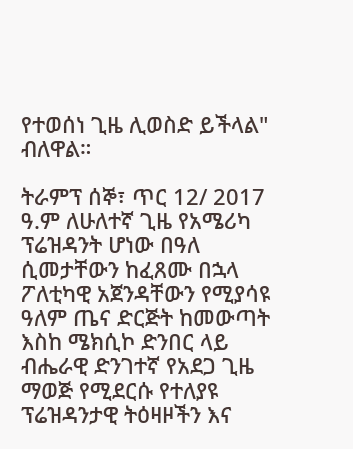የተወሰነ ጊዜ ሊወስድ ይችላል" ብለዋል።

ትራምፕ ሰኞ፣ ጥር 12/ 2017 ዓ.ም ለሁለተኛ ጊዜ የአሜሪካ ፕሬዝዳንት ሆነው በዓለ ሲመታቸውን ከፈጸሙ በኋላ ፖለቲካዊ አጀንዳቸውን የሚያሳዩ ዓለም ጤና ድርጅት ከመውጣት እስከ ሜክሲኮ ድንበር ላይ ብሔራዊ ድንገተኛ የአደጋ ጊዜ ማወጅ የሚደርሱ የተለያዩ ፕሬዝዳንታዊ ትዕዛዞችን እና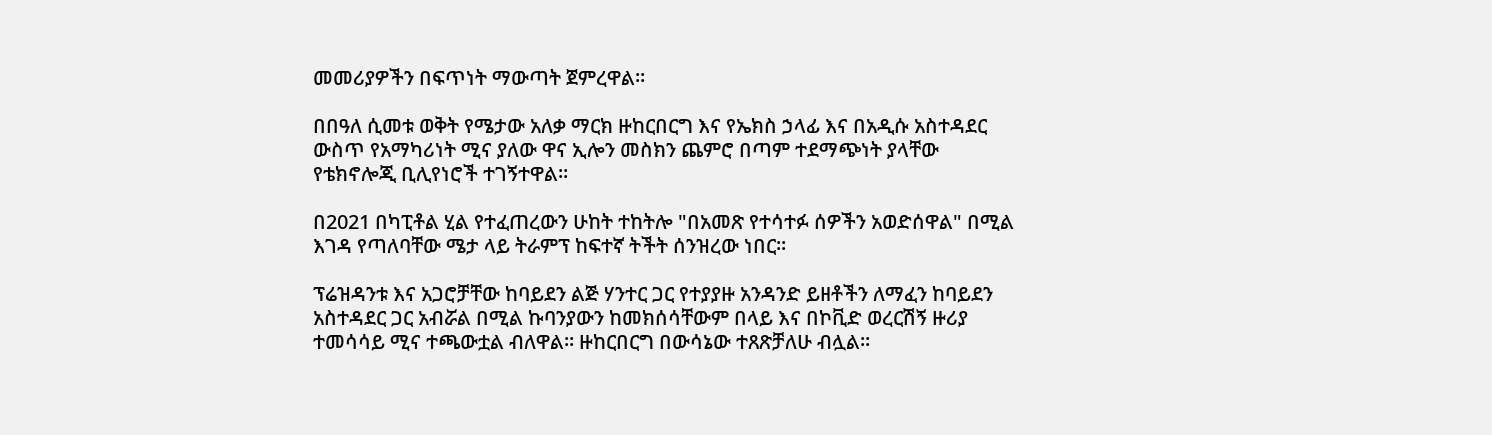መመሪያዎችን በፍጥነት ማውጣት ጀምረዋል።

በበዓለ ሲመቱ ወቅት የሜታው አለቃ ማርክ ዙከርበርግ እና የኤክስ ኃላፊ እና በአዲሱ አስተዳደር ውስጥ የአማካሪነት ሚና ያለው ዋና ኢሎን መስክን ጨምሮ በጣም ተደማጭነት ያላቸው የቴክኖሎጂ ቢሊየነሮች ተገኝተዋል።

በ2021 በካፒቶል ሂል የተፈጠረውን ሁከት ተከትሎ "በአመጽ የተሳተፉ ሰዎችን አወድሰዋል" በሚል እገዳ የጣለባቸው ሜታ ላይ ትራምፕ ከፍተኛ ትችት ሰንዝረው ነበር።

ፕሬዝዳንቱ እና አጋሮቻቸው ከባይደን ልጅ ሃንተር ጋር የተያያዙ አንዳንድ ይዘቶችን ለማፈን ከባይደን አስተዳደር ጋር አብሯል በሚል ኩባንያውን ከመክሰሳቸውም በላይ እና በኮቪድ ወረርሽኝ ዙሪያ ተመሳሳይ ሚና ተጫውቷል ብለዋል። ዙከርበርግ በውሳኔው ተጸጽቻለሁ ብሏል።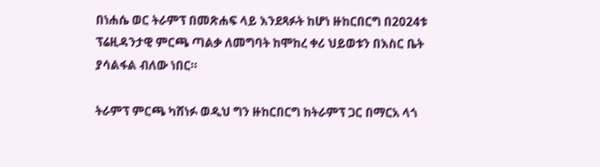በነሐሴ ወር ትራምፕ በመጽሐፍ ላይ እንደጻፉት ከሆነ ዙከርበርግ በ2024ቱ ፕሬዚዳንታዊ ምርጫ ጣልቃ ለመግባት ከሞከረ ቀሪ ህይወቱን በእስር ቤት ያሳልፋል ብለው ነበር።

ትራምፕ ምርጫ ካሸነፉ ወዲህ ግን ዙከርበርግ ከትራምፕ ጋር በማርአ ላጎ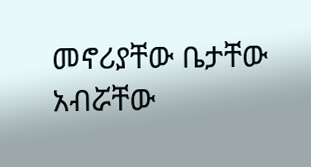መኖሪያቸው ቤታቸው አብሯቸው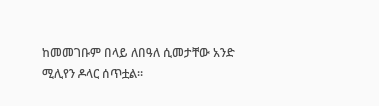ከመመገቡም በላይ ለበዓለ ሲመታቸው አንድ ሚሊየን ዶላር ሰጥቷል።